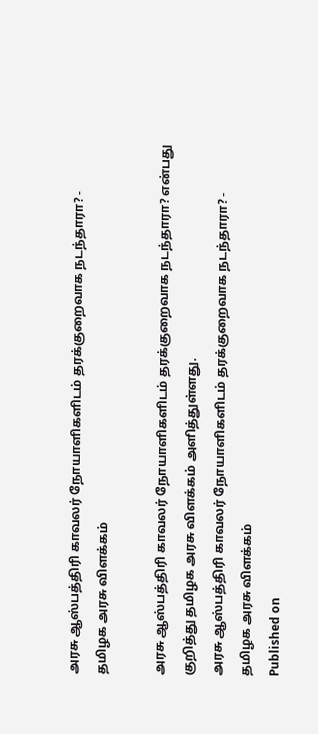அரசு ஆஸ்பத்திரி காவலர் நோயாளிகளிடம் தரக்குறைவாக நடந்தாரா? - தமிழக அரசு விளக்கம்

அரசு ஆஸ்பத்திரி காவலர் நோயாளிகளிடம் தரக்குறைவாக நடந்தாரா? என்பது குறித்து தமிழக அரசு விளக்கம் அளித்துள்ளது.
அரசு ஆஸ்பத்திரி காவலர் நோயாளிகளிடம் தரக்குறைவாக நடந்தாரா? - தமிழக அரசு விளக்கம்
Published on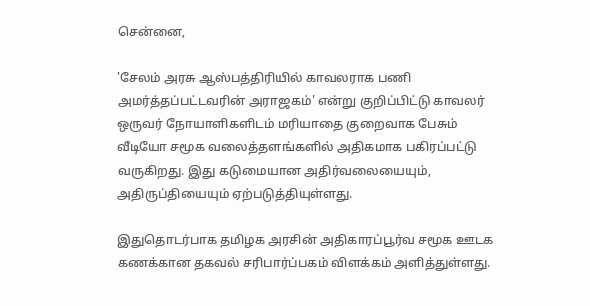சென்னை,

'சேலம் அரசு ஆஸ்பத்திரியில் காவலராக பணி அமர்த்தப்பட்டவரின் அராஜகம்' என்று குறிப்பிட்டு காவலர் ஒருவர் நோயாளிகளிடம் மரியாதை குறைவாக பேசும் வீடியோ சமூக வலைத்தளங்களில் அதிகமாக பகிரப்பட்டு வருகிறது. இது கடுமையான அதிர்வலையையும், அதிருப்தியையும் ஏற்படுத்தியுள்ளது.

இதுதொடர்பாக தமிழக அரசின் அதிகாரப்பூர்வ சமூக ஊடக கணக்கான தகவல் சரிபார்ப்பகம் விளக்கம் அளித்துள்ளது.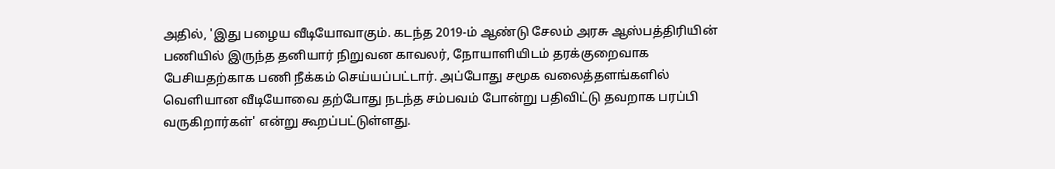அதில், 'இது பழைய வீடியோவாகும். கடந்த 2019-ம் ஆண்டு சேலம் அரசு ஆஸ்பத்திரியின் பணியில் இருந்த தனியார் நிறுவன காவலர், நோயாளியிடம் தரக்குறைவாக பேசியதற்காக பணி நீக்கம் செய்யப்பட்டார். அப்போது சமூக வலைத்தளங்களில் வெளியான வீடியோவை தற்போது நடந்த சம்பவம் போன்று பதிவிட்டு தவறாக பரப்பி வருகிறார்கள்' என்று கூறப்பட்டுள்ளது.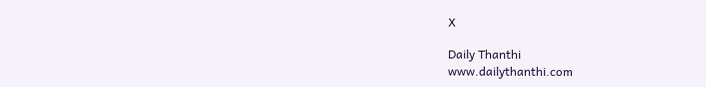X

Daily Thanthi
www.dailythanthi.com